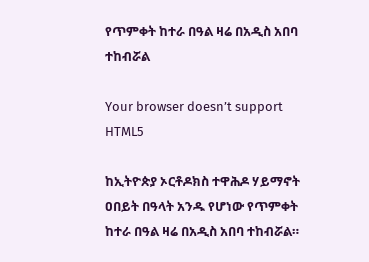የጥምቀት ከተራ በዓል ዛሬ በአዲስ አበባ ተከብሯል

Your browser doesn’t support HTML5

ከኢትዮጵያ ኦርቶዶክስ ተዋሕዶ ሃይማኖት ዐበይት በዓላት አንዱ የሆነው የጥምቀት ከተራ በዓል ዛሬ በአዲስ አበባ ተከብሯል።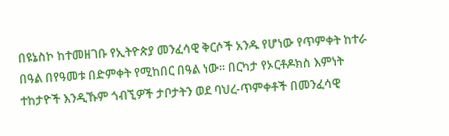በዩኔስኮ ከተመዘገቡ የኢትዮጵያ መንፈሳዊ ቅርሶች አንዱ የሆነው የጥምቀት ከተራ በዓል በየዓመቱ በድምቀት የሚከበር በዓል ነው። በርካታ የኦርቶዶክስ እምነት ተከታዮች እንዲኹም ጎብኚዎች ታቦታትን ወደ ባህረ-ጥምቀቶች በመንፈሳዊ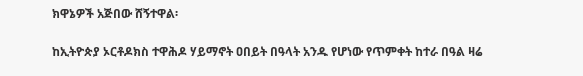ክዋኔዎች አጅበው ሸኝተዋል፡

ከኢትዮጵያ ኦርቶዶክስ ተዋሕዶ ሃይማኖት ዐበይት በዓላት አንዱ የሆነው የጥምቀት ከተራ በዓል ዛሬ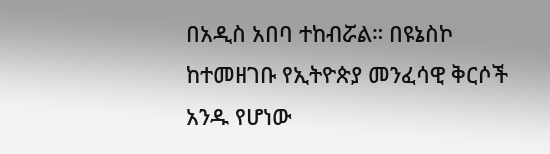በአዲስ አበባ ተከብሯል። በዩኔስኮ ከተመዘገቡ የኢትዮጵያ መንፈሳዊ ቅርሶች አንዱ የሆነው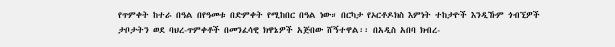የጥምቀት ከተራ በዓል በየዓመቱ በድምቀት የሚከበር በዓል ነው። በርካታ የኦርቶዶክስ እምነት ተከታዮች እንዲኹም ጎብኚዎች ታቦታትን ወደ ባህረ-ጥምቀቶች በመንፈሳዊ ክዋኔዎች አጅበው ሸኝተዋል፡፡ በአዲስ አበባ ክብረ-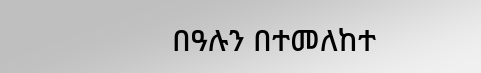በዓሉን በተመለከተ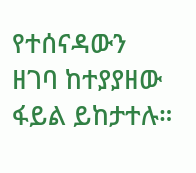የተሰናዳውን ዘገባ ከተያያዘው ፋይል ይከታተሉ።